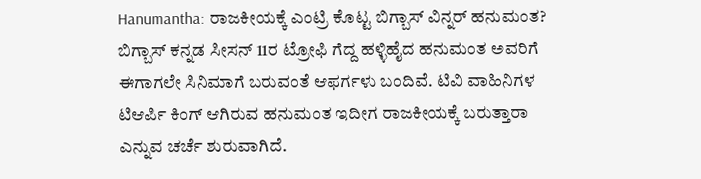Hanumantha: ರಾಜಕೀಯಕ್ಕೆ ಎಂಟ್ರಿ ಕೊಟ್ಟ ಬಿಗ್ಬಾಸ್ ವಿನ್ನರ್ ಹನುಮಂತ?
ಬಿಗ್ಬಾಸ್ ಕನ್ನಡ ಸೀಸನ್ 11ರ ಟ್ರೋಫಿ ಗೆದ್ದ ಹಳ್ಳಿಹೈದ ಹನುಮಂತ ಅವರಿಗೆ ಈಗಾಗಲೇ ಸಿನಿಮಾಗೆ ಬರುವಂತೆ ಆಫರ್ಗಳು ಬಂದಿವೆ. ಟಿವಿ ವಾಹಿನಿಗಳ ಟಿಆರ್ಪಿ ಕಿಂಗ್ ಆಗಿರುವ ಹನುಮಂತ ಇದೀಗ ರಾಜಕೀಯಕ್ಕೆ ಬರುತ್ತಾರಾ ಎನ್ನುವ ಚರ್ಚೆ ಶುರುವಾಗಿದೆ.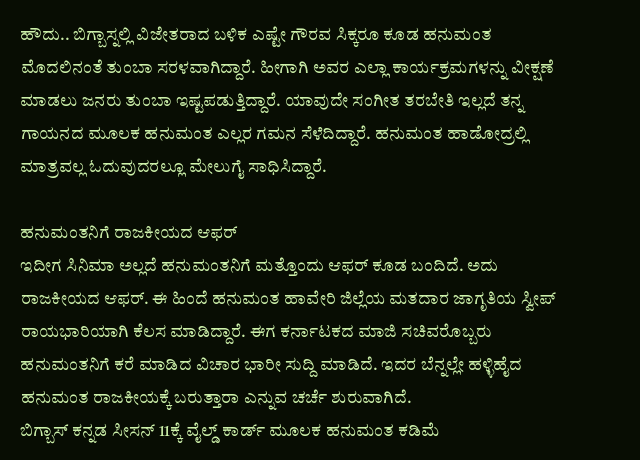ಹೌದು.. ಬಿಗ್ಬಾಸ್ನಲ್ಲಿ ವಿಜೇತರಾದ ಬಳಿಕ ಎಷ್ಟೇ ಗೌರವ ಸಿಕ್ಕರೂ ಕೂಡ ಹನುಮಂತ ಮೊದಲಿನಂತೆ ತುಂಬಾ ಸರಳವಾಗಿದ್ದಾರೆ. ಹೀಗಾಗಿ ಅವರ ಎಲ್ಲಾ ಕಾರ್ಯಕ್ರಮಗಳನ್ನು ವೀಕ್ಷಣೆ ಮಾಡಲು ಜನರು ತುಂಬಾ ಇಷ್ಟಪಡುತ್ತಿದ್ದಾರೆ. ಯಾವುದೇ ಸಂಗೀತ ತರಬೇತಿ ಇಲ್ಲದೆ ತನ್ನ ಗಾಯನದ ಮೂಲಕ ಹನುಮಂತ ಎಲ್ಲರ ಗಮನ ಸೆಳೆದಿದ್ದಾರೆ. ಹನುಮಂತ ಹಾಡೋದ್ರಲ್ಲಿ ಮಾತ್ರವಲ್ಲ ಓದುವುದರಲ್ಲೂ ಮೇಲುಗೈ ಸಾಧಿಸಿದ್ದಾರೆ.

ಹನುಮಂತನಿಗೆ ರಾಜಕೀಯದ ಆಫರ್
ಇದೀಗ ಸಿನಿಮಾ ಅಲ್ಲದೆ ಹನುಮಂತನಿಗೆ ಮತ್ತೊಂದು ಆಫರ್ ಕೂಡ ಬಂದಿದೆ. ಅದು ರಾಜಕೀಯದ ಆಫರ್. ಈ ಹಿಂದೆ ಹನುಮಂತ ಹಾವೇರಿ ಜಿಲ್ಲೆಯ ಮತದಾರ ಜಾಗೃತಿಯ ಸ್ವೀಪ್ ರಾಯಭಾರಿಯಾಗಿ ಕೆಲಸ ಮಾಡಿದ್ದಾರೆ. ಈಗ ಕರ್ನಾಟಕದ ಮಾಜಿ ಸಚಿವರೊಬ್ಬರು ಹನುಮಂತನಿಗೆ ಕರೆ ಮಾಡಿದ ವಿಚಾರ ಭಾರೀ ಸುದ್ದಿ ಮಾಡಿದೆ. ಇದರ ಬೆನ್ನಲ್ಲೇ ಹಳ್ಳಿಹೈದ ಹನುಮಂತ ರಾಜಕೀಯಕ್ಕೆ ಬರುತ್ತಾರಾ ಎನ್ನುವ ಚರ್ಚೆ ಶುರುವಾಗಿದೆ.
ಬಿಗ್ಬಾಸ್ ಕನ್ನಡ ಸೀಸನ್ 11ಕ್ಕೆ ವೈಲ್ಡ್ ಕಾರ್ಡ್ ಮೂಲಕ ಹನುಮಂತ ಕಡಿಮೆ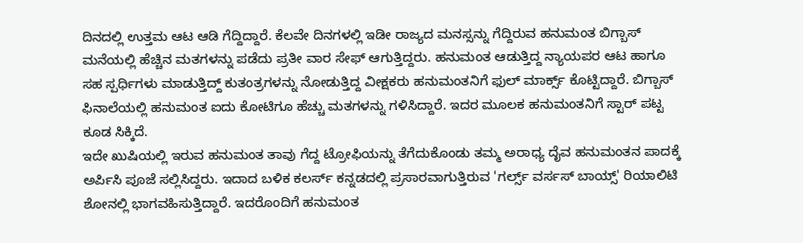ದಿನದಲ್ಲಿ ಉತ್ತಮ ಆಟ ಆಡಿ ಗೆದ್ದಿದ್ದಾರೆ. ಕೆಲವೇ ದಿನಗಳಲ್ಲಿ ಇಡೀ ರಾಜ್ಯದ ಮನಸ್ಸನ್ನು ಗೆದ್ದಿರುವ ಹನುಮಂತ ಬಿಗ್ಬಾಸ್ ಮನೆಯಲ್ಲಿ ಹೆಚ್ಚಿನ ಮತಗಳನ್ನು ಪಡೆದು ಪ್ರತೀ ವಾರ ಸೇಫ್ ಆಗುತ್ತಿದ್ದರು. ಹನುಮಂತ ಆಡುತ್ತಿದ್ದ ನ್ಯಾಯಪರ ಆಟ ಹಾಗೂ ಸಹ ಸ್ಪರ್ಧಿಗಳು ಮಾಡುತ್ತಿದ್ದ್ ಕುತಂತ್ರಗಳನ್ನು ನೋಡುತ್ತಿದ್ದ ವೀಕ್ಷಕರು ಹನುಮಂತನಿಗೆ ಫುಲ್ ಮಾರ್ಕ್ಸ್ ಕೊಟ್ಟಿದ್ದಾರೆ. ಬಿಗ್ಬಾಸ್ ಫಿನಾಲೆಯಲ್ಲಿ ಹನುಮಂತ ಐದು ಕೋಟಿಗೂ ಹೆಚ್ಚು ಮತಗಳನ್ನು ಗಳಿಸಿದ್ದಾರೆ. ಇದರ ಮೂಲಕ ಹನುಮಂತನಿಗೆ ಸ್ಟಾರ್ ಪಟ್ಟ ಕೂಡ ಸಿಕ್ಕಿದೆ.
ಇದೇ ಖುಷಿಯಲ್ಲಿ ಇರುವ ಹನುಮಂತ ತಾವು ಗೆದ್ದ ಟ್ರೋಫಿಯನ್ನು ತೆಗೆದುಕೊಂಡು ತಮ್ಮ ಅರಾಧ್ಯ ದೈವ ಹನುಮಂತನ ಪಾದಕ್ಕೆ ಅರ್ಪಿಸಿ ಪೂಜೆ ಸಲ್ಲಿಸಿದ್ದರು. ಇದಾದ ಬಳಿಕ ಕಲರ್ಸ್ ಕನ್ನಡದಲ್ಲಿ ಪ್ರಸಾರವಾಗುತ್ತಿರುವ 'ಗರ್ಲ್ಸ್ ವರ್ಸಸ್ ಬಾಯ್ಸ್' ರಿಯಾಲಿಟಿ ಶೋನಲ್ಲಿ ಭಾಗವಹಿಸುತ್ತಿದ್ದಾರೆ. ಇದರೊಂದಿಗೆ ಹನುಮಂತ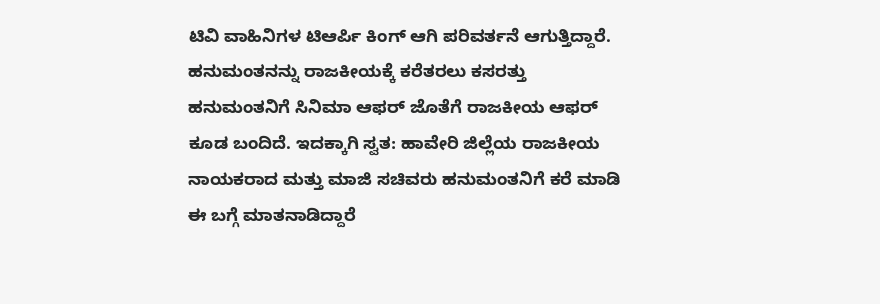ಟಿವಿ ವಾಹಿನಿಗಳ ಟಿಆರ್ಪಿ ಕಿಂಗ್ ಆಗಿ ಪರಿವರ್ತನೆ ಆಗುತ್ತಿದ್ದಾರೆ.
ಹನುಮಂತನನ್ನು ರಾಜಕೀಯಕ್ಕೆ ಕರೆತರಲು ಕಸರತ್ತು
ಹನುಮಂತನಿಗೆ ಸಿನಿಮಾ ಆಫರ್ ಜೊತೆಗೆ ರಾಜಕೀಯ ಆಫರ್ ಕೂಡ ಬಂದಿದೆ. ಇದಕ್ಕಾಗಿ ಸ್ವತ: ಹಾವೇರಿ ಜಿಲ್ಲೆಯ ರಾಜಕೀಯ ನಾಯಕರಾದ ಮತ್ತು ಮಾಜಿ ಸಚಿವರು ಹನುಮಂತನಿಗೆ ಕರೆ ಮಾಡಿ ಈ ಬಗ್ಗೆ ಮಾತನಾಡಿದ್ದಾರೆ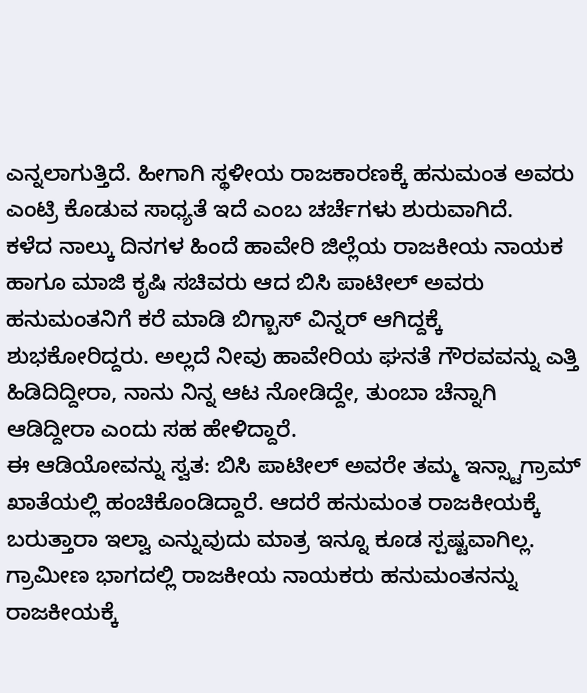ಎನ್ನಲಾಗುತ್ತಿದೆ. ಹೀಗಾಗಿ ಸ್ಥಳೀಯ ರಾಜಕಾರಣಕ್ಕೆ ಹನುಮಂತ ಅವರು ಎಂಟ್ರಿ ಕೊಡುವ ಸಾಧ್ಯತೆ ಇದೆ ಎಂಬ ಚರ್ಚೆಗಳು ಶುರುವಾಗಿದೆ.
ಕಳೆದ ನಾಲ್ಕು ದಿನಗಳ ಹಿಂದೆ ಹಾವೇರಿ ಜಿಲ್ಲೆಯ ರಾಜಕೀಯ ನಾಯಕ ಹಾಗೂ ಮಾಜಿ ಕೃಷಿ ಸಚಿವರು ಆದ ಬಿಸಿ ಪಾಟೀಲ್ ಅವರು ಹನುಮಂತನಿಗೆ ಕರೆ ಮಾಡಿ ಬಿಗ್ಬಾಸ್ ವಿನ್ನರ್ ಆಗಿದ್ದಕ್ಕೆ ಶುಭಕೋರಿದ್ದರು. ಅಲ್ಲದೆ ನೀವು ಹಾವೇರಿಯ ಘನತೆ ಗೌರವವನ್ನು ಎತ್ತಿ ಹಿಡಿದಿದ್ದೀರಾ, ನಾನು ನಿನ್ನ ಆಟ ನೋಡಿದ್ದೇ, ತುಂಬಾ ಚೆನ್ನಾಗಿ ಆಡಿದ್ದೀರಾ ಎಂದು ಸಹ ಹೇಳಿದ್ದಾರೆ.
ಈ ಆಡಿಯೋವನ್ನು ಸ್ವತ: ಬಿಸಿ ಪಾಟೀಲ್ ಅವರೇ ತಮ್ಮ ಇನ್ಸ್ಟಾಗ್ರಾಮ್ ಖಾತೆಯಲ್ಲಿ ಹಂಚಿಕೊಂಡಿದ್ದಾರೆ. ಆದರೆ ಹನುಮಂತ ರಾಜಕೀಯಕ್ಕೆ ಬರುತ್ತಾರಾ ಇಲ್ವಾ ಎನ್ನುವುದು ಮಾತ್ರ ಇನ್ನೂ ಕೂಡ ಸ್ಪಷ್ಟವಾಗಿಲ್ಲ. ಗ್ರಾಮೀಣ ಭಾಗದಲ್ಲಿ ರಾಜಕೀಯ ನಾಯಕರು ಹನುಮಂತನನ್ನು ರಾಜಕೀಯಕ್ಕೆ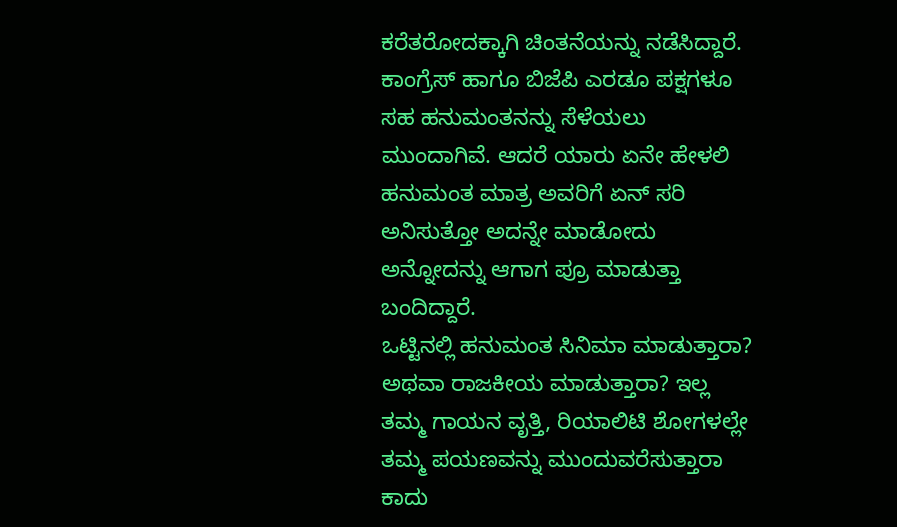ಕರೆತರೋದಕ್ಕಾಗಿ ಚಿಂತನೆಯನ್ನು ನಡೆಸಿದ್ದಾರೆ. ಕಾಂಗ್ರೆಸ್ ಹಾಗೂ ಬಿಜೆಪಿ ಎರಡೂ ಪಕ್ಷಗಳೂ ಸಹ ಹನುಮಂತನನ್ನು ಸೆಳೆಯಲು ಮುಂದಾಗಿವೆ. ಆದರೆ ಯಾರು ಏನೇ ಹೇಳಲಿ ಹನುಮಂತ ಮಾತ್ರ ಅವರಿಗೆ ಏನ್ ಸರಿ ಅನಿಸುತ್ತೋ ಅದನ್ನೇ ಮಾಡೋದು ಅನ್ನೋದನ್ನು ಆಗಾಗ ಪ್ರೂ ಮಾಡುತ್ತಾ ಬಂದಿದ್ದಾರೆ.
ಒಟ್ಟಿನಲ್ಲಿ ಹನುಮಂತ ಸಿನಿಮಾ ಮಾಡುತ್ತಾರಾ? ಅಥವಾ ರಾಜಕೀಯ ಮಾಡುತ್ತಾರಾ? ಇಲ್ಲ ತಮ್ಮ ಗಾಯನ ವೃತ್ತಿ, ರಿಯಾಲಿಟಿ ಶೋಗಳಲ್ಲೇ ತಮ್ಮ ಪಯಣವನ್ನು ಮುಂದುವರೆಸುತ್ತಾರಾ ಕಾದು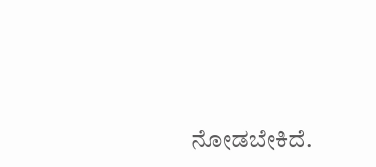ನೋಡಬೇಕಿದೆ.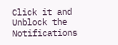Click it and Unblock the Notifications